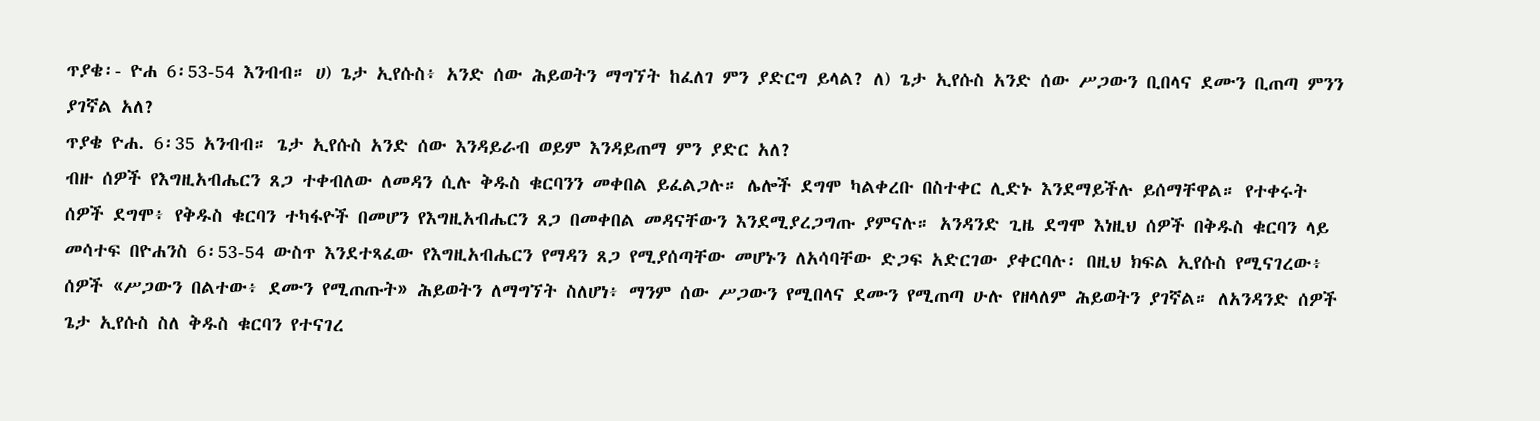ጥያቄ፡- ዮሐ 6፡53-54 እንብብ። ሀ) ጌታ ኢየሱስ፥ አንድ ሰው ሕይወትን ማግኘት ከፈለገ ምን ያድርግ ይላል? ለ) ጌታ ኢየሱስ አንድ ሰው ሥጋውን ቢበላና ደሙን ቢጠጣ ምንን ያገኛል አለ?
ጥያቄ ዮሐ. 6፡35 አንብብ። ጌታ ኢየሱስ አንድ ሰው እንዳይራብ ወይም እንዳይጠማ ምን ያድር አለ?
ብዙ ሰዎች የእግዚአብሔርን ጸጋ ተቀብለው ለመዳን ሲሉ ቅዱስ ቁርባንን መቀበል ይፈልጋሉ። ሌሎች ደግሞ ካልቀረቡ በስተቀር ሊድኑ እንደማይችሉ ይሰማቸዋል። የተቀሩት ሰዎች ደግሞ፥ የቅዱስ ቁርባን ተካፋዮች በመሆን የእግዚአብሔርን ጸጋ በመቀበል መዳናቸውን እንደሚያረጋግጡ ያምናሉ። አንዳንድ ጊዜ ደግሞ እነዚህ ሰዎች በቅዱስ ቁርባን ላይ መሳተፍ በዮሐንስ 6፡53-54 ውስጥ እንደተጻፈው የእግዚአብሔርን የማዳን ጸጋ የሚያሰጣቸው መሆኑን ለአሳባቸው ድጋፍ አድርገው ያቀርባሉ፡ በዚህ ክፍል ኢየሱስ የሚናገረው፥ ሰዎች «ሥጋውን በልተው፥ ደሙን የሚጠጡት» ሕይወትን ለማግኘት ስለሆነ፥ ማንም ሰው ሥጋውን የሚበላና ደሙን የሚጠጣ ሁሉ የዘላለም ሕይወትን ያገኛል። ለአንዳንድ ሰዎች ጌታ ኢየሱስ ስለ ቅዱስ ቁርባን የተናገረ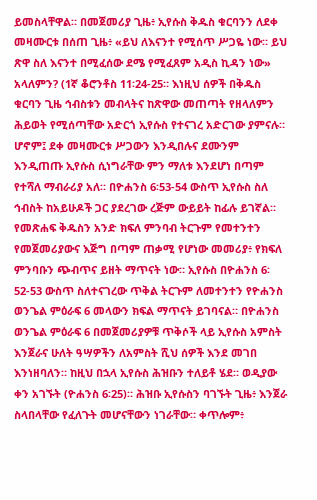ይመስላቸዋል። በመጀመሪያ ጊዜ፥ ኢየሱስ ቅዱስ ቁርባንን ለደቀ መዛሙርቱ በሰጠ ጊዜ፥ «ይህ ለእናንተ የሚሰጥ ሥጋዬ ነው። ይህ ጽዋ ስለ እናንተ በሚፈሰው ደሜ የሚፈጸም አዲስ ኪዳን ነው» አላለምን? (1ኛ ቆሮንቶስ 11፡24-25። እነዚህ ሰዎች በቅዱስ ቁርባን ጊዜ ኅብስቱን መብላትና ከጽዋው መጠጣት የዘላለምን ሕይወት የሚሰጣቸው አድርጎ ኢየሱስ የተናገረ አድርገው ያምናሉ።
ሆኖም፤ ደቀ መዛሙርቱ ሥጋውን እንዲበሉና ደሙንም እንዲጠጡ ኢየሱስ ሲነግራቸው ምን ማለቱ እንደሆነ በጣም የተሻለ ማብራሪያ አለ። በዮሐንስ 6፡53-54 ውስጥ ኢየሱስ ስለ ኅብስት ከአይሁዶች ጋር ያደረገው ረጅም ውይይት ከፊሉ ይገኛል። የመጽሐፍ ቅዱስን አንድ ክፍለ ምንባብ ትርጉም የመተንተን የመጀመሪያውና እጅግ በጣም ጠቃሚ የሆነው መመሪያ፥ የክፍለ ምንባቡን ጭብጥና ይዘት ማጥናት ነው። ኢየሱስ በዮሐንስ 6፡52-53 ውስጥ ስለተናገረው ጥቅል ትርጉም ለመተንተን የዮሐንስ ወንጌል ምዕራፍ 6 መላውን ክፍል ማጥናት ይገባናል። በዮሐንስ ወንጌል ምዕራፍ 6 በመጀመሪያዎቹ ጥቅሶች ላይ ኢየሱስ አምስት እንጀራና ሁለት ዓሣዎችን ለአምስት ሺህ ሰዎች እንደ መገበ እንነዘባለን። ከዚህ በኋላ ኢየሱስ ሕዝቡን ተለይቶ ሄደ። ወዲያው ቀን አገኙት (ዮሐንስ 6፡25)። ሕዝቡ ኢየሱስን ባገኙት ጊዜ፥ እንጀራ ስላበላቸው የፈለጉት መሆናቸውን ነገራቸው። ቀጥሎም፥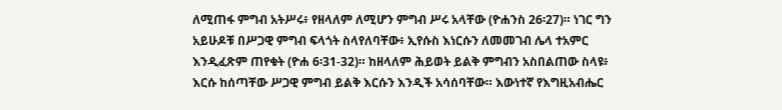ለሚጠፋ ምግብ አትሥሩ፥ የዘላለም ለሚሆን ምግብ ሥሩ አላቸው (ዮሐንስ 26፡27)። ነገር ግን አይሁዶቹ በሥጋዊ ምግብ ፍላጎት ስላየለባቸው፥ ኢየሱስ እነርሱን ለመመገብ ሌላ ተአምር እንዲፈጽም ጠየቁት (ዮሐ 6፡31-32)። ከዘላለም ሕይወት ይልቅ ምግብን አስበልጠው ስላዩ፥ እርሱ ከሰጣቸው ሥጋዊ ምግብ ይልቅ እርሱን እንዲች አሳሰባቸው። እውነተኛ የእግዚአብሔር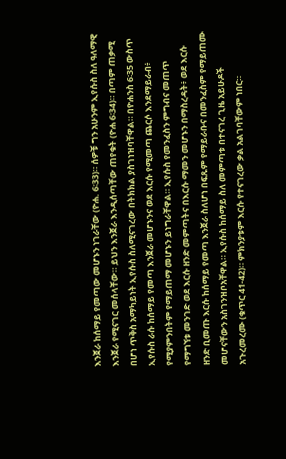እንጀራ ከሰማይ የመጣው መሆኑን ነገራቸው (ዮሐ. 6፡33)። ሰዎቹ ግን አሁንም ኢየሱስ ስለ ዓለማዊ እንጀራ የሚናገር መሰላቸው። ይህን እንጀራ እንዲሰጣቸው ጠየቁት (ዮሐ 6፡34)። በጣም ጠቃሚ በሆነ ጥቅስ አማካይነት ኢየሱስ ስለሚናገረው በትክክል ያስገነዝባቸዋል። በዮሐንስ 6፡35 ውስጥ ኢየሱስ ራሱ ከሰማይ የመጣ እንጀራ መሆኑንና ወደ እርሱ የሚመጣ ጨርሶ እንደማይራብ፥ የሚያምንበትም የማይጠማ መሆኑን ይነግራቸዋል። ኢየሱስ የመንፈስን ምግብና መጠጥ የማግኘቱ መንገድ ወደ እርሱ ዘንድ መምጣትና በእርሱ ማመን መሆኑን በማስረዳት፥ ወደ እርሱ ዘንድ ቢመጡ እርሱ ከሰማይ የመጣ እንጀራ ስለሆነ በፍጹም የማይራቡና በመንፈስም የማይጠሙ መሆናቸውን አስገንዝቦአቸዋል። ኢየሱስ ከሰማይ ስለ መምጣቱ በተናገረ ጊዜ አይሁዶች አጉረመረሙ (ቁጥር 41-42)። ምክንያቱም እርሱ የተናገረው ቃል አልገባቸውም ነበር።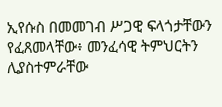ኢየሱስ በመመገብ ሥጋዊ ፍላጎታቸውን የፈጸመላቸው፥ መንፈሳዊ ትምህርትን ሊያስተምራቸው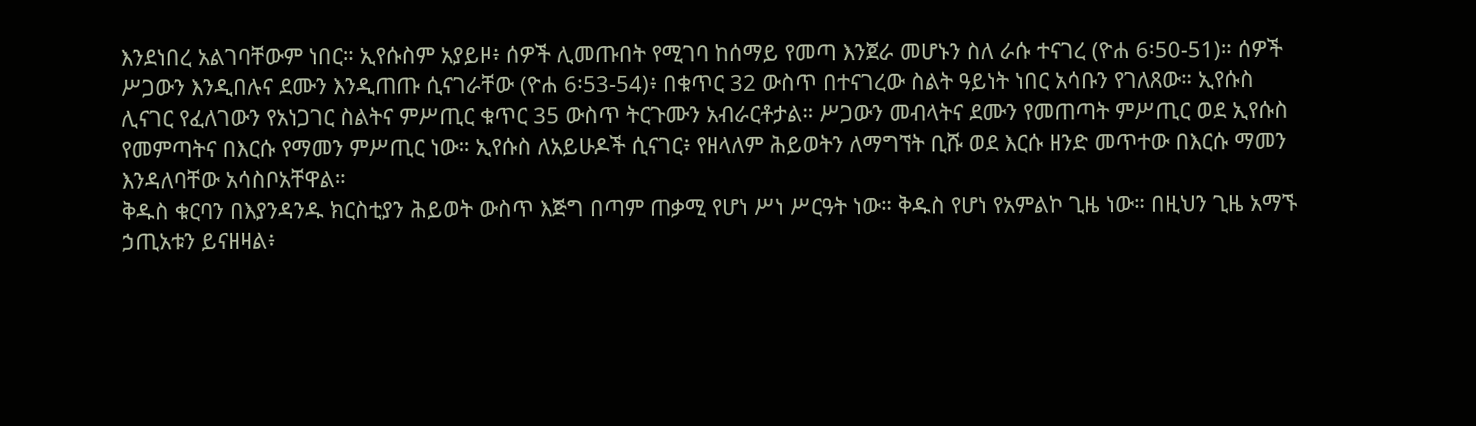እንደነበረ አልገባቸውም ነበር። ኢየሱስም አያይዞ፥ ሰዎች ሊመጡበት የሚገባ ከሰማይ የመጣ እንጀራ መሆኑን ስለ ራሱ ተናገረ (ዮሐ 6፡50-51)። ሰዎች ሥጋውን እንዲበሉና ደሙን እንዲጠጡ ሲናገራቸው (ዮሐ 6፡53-54)፥ በቁጥር 32 ውስጥ በተናገረው ስልት ዓይነት ነበር አሳቡን የገለጸው። ኢየሱስ ሊናገር የፈለገውን የአነጋገር ስልትና ምሥጢር ቁጥር 35 ውስጥ ትርጉሙን አብራርቶታል። ሥጋውን መብላትና ደሙን የመጠጣት ምሥጢር ወደ ኢየሱስ የመምጣትና በእርሱ የማመን ምሥጢር ነው። ኢየሱስ ለአይሁዶች ሲናገር፥ የዘላለም ሕይወትን ለማግኘት ቢሹ ወደ እርሱ ዘንድ መጥተው በእርሱ ማመን እንዳለባቸው አሳስቦአቸዋል።
ቅዱስ ቁርባን በእያንዳንዱ ክርስቲያን ሕይወት ውስጥ እጅግ በጣም ጠቃሚ የሆነ ሥነ ሥርዓት ነው። ቅዱስ የሆነ የአምልኮ ጊዜ ነው። በዚህን ጊዜ አማኙ ኃጢአቱን ይናዘዛል፥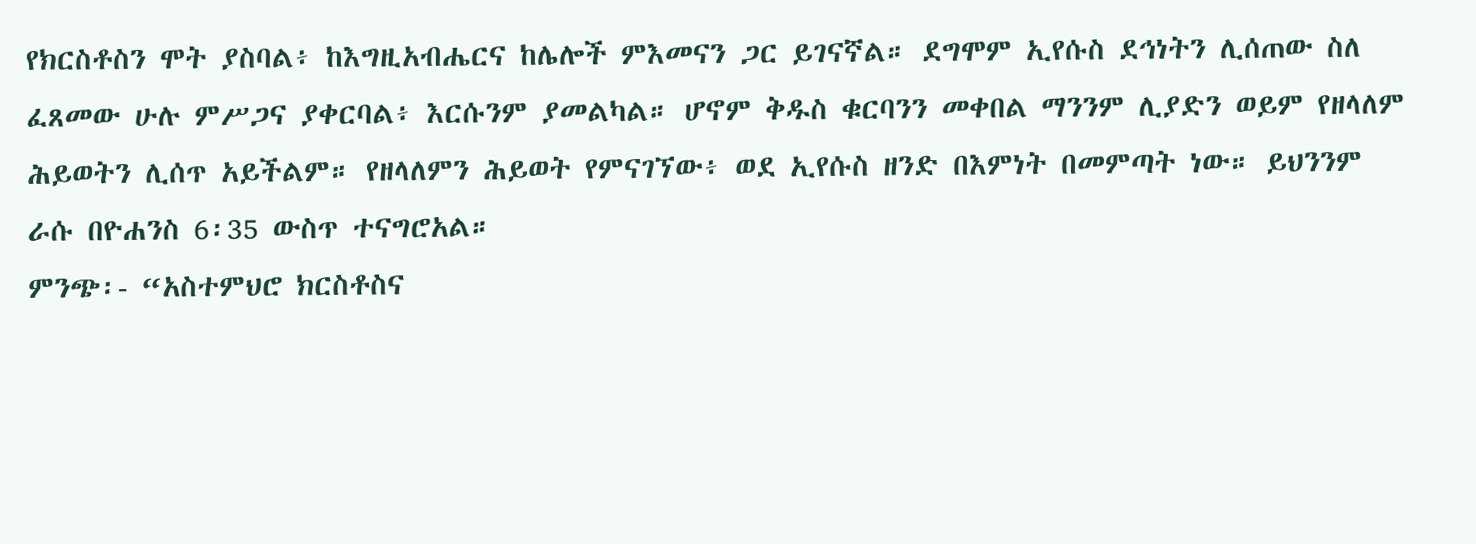የክርስቶስን ሞት ያስባል፥ ከእግዚአብሔርና ከሌሎች ምእመናን ጋር ይገናኛል። ደግሞም ኢየሱስ ደኅነትን ሊሰጠው ስለ ፈጸመው ሁሉ ምሥጋና ያቀርባል፥ እርሱንም ያመልካል። ሆኖም ቅዱስ ቁርባንን መቀበል ማንንም ሊያድን ወይም የዘላለም ሕይወትን ሊሰጥ አይችልም። የዘላለምን ሕይወት የምናገኘው፥ ወደ ኢየሱስ ዘንድ በእምነት በመምጣት ነው። ይህንንም ራሱ በዮሐንስ 6፡35 ውስጥ ተናግሮአል።
ምንጭ፡- “አስተምህሮ ክርስቶስና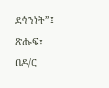ደኅንነት”፤ ጽሑፍ፣ በዶ/ር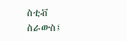ስቲቭ ስራውስ፤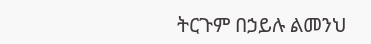ትርጉም በኃይሉ ልመንህ